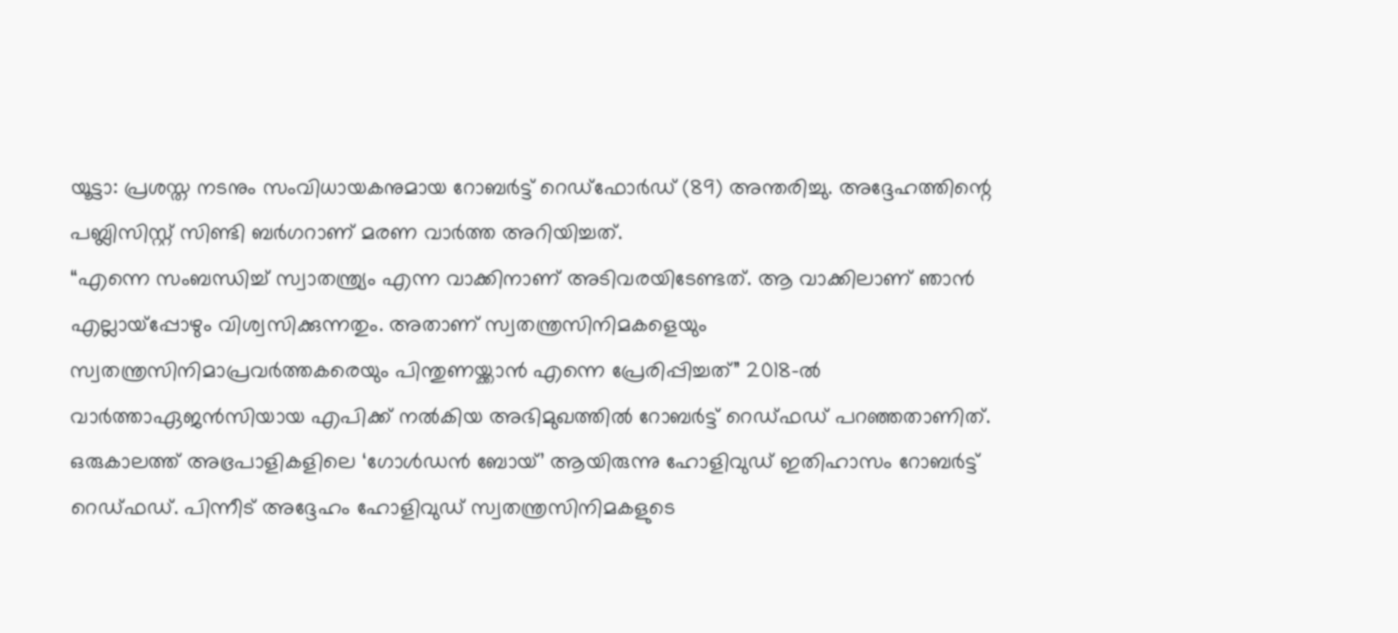യൂട്ടാ: പ്രശസ്ത നടനും സംവിധായകനുമായ റോബർട്ട് റെഡ്ഫോർഡ് (89) അന്തരിച്ചു. അദ്ദേഹത്തിന്റെ പബ്ലിസിസ്റ്റ് സിണ്ടി ബർഗറാണ് മരണ വാർത്ത അറിയിച്ചത്.
“എന്നെ സംബന്ധിച്ച് സ്വാതന്ത്ര്യം എന്ന വാക്കിനാണ് അടിവരയിടേണ്ടത്. ആ വാക്കിലാണ് ഞാൻ എല്ലായ്പ്പോഴും വിശ്വസിക്കുന്നതും. അതാണ് സ്വതന്ത്രസിനിമകളെയും സ്വതന്ത്രസിനിമാപ്രവർത്തകരെയും പിന്തുണയ്ക്കാൻ എന്നെ പ്രേരിപ്പിച്ചത്” 2018-ൽ വാർത്താഏജൻസിയായ എപിക്ക് നൽകിയ അഭിമുഖത്തിൽ റോബർട്ട് റെഡ്ഫഡ് പറഞ്ഞതാണിത്.
ഒരുകാലത്ത് അഭ്രപാളികളിലെ ‘ഗോൾഡൻ ബോയ്’ ആയിരുന്നു ഹോളിവുഡ് ഇതിഹാസം റോബർട്ട് റെഡ്ഫഡ്. പിന്നീട് അദ്ദേഹം ഹോളിവുഡ് സ്വതന്ത്രസിനിമകളുടെ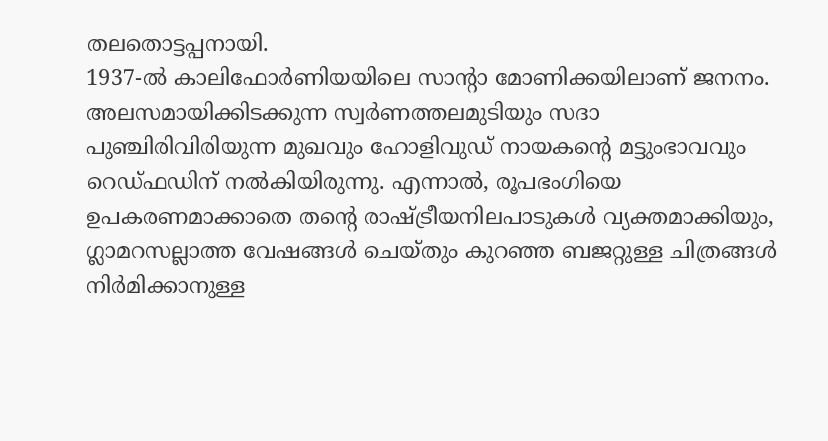തലതൊട്ടപ്പനായി.
1937-ൽ കാലിഫോർണിയയിലെ സാന്റാ മോണിക്കയിലാണ് ജനനം. അലസമായിക്കിടക്കുന്ന സ്വർണത്തലമുടിയും സദാ പുഞ്ചിരിവിരിയുന്ന മുഖവും ഹോളിവുഡ് നായകന്റെ മട്ടുംഭാവവും റെഡ്ഫഡിന് നൽകിയിരുന്നു. എന്നാൽ, രൂപഭംഗിയെ ഉപകരണമാക്കാതെ തന്റെ രാഷ്ട്രീയനിലപാടുകൾ വ്യക്തമാക്കിയും, ഗ്ലാമറസല്ലാത്ത വേഷങ്ങൾ ചെയ്തും കുറഞ്ഞ ബജറ്റുള്ള ചിത്രങ്ങൾ നിർമിക്കാനുള്ള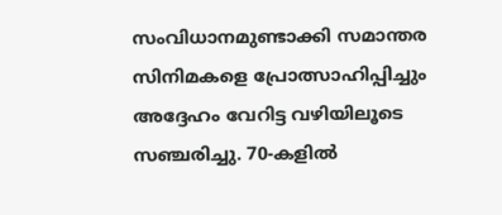സംവിധാനമുണ്ടാക്കി സമാന്തര സിനിമകളെ പ്രോത്സാഹിപ്പിച്ചും അദ്ദേഹം വേറിട്ട വഴിയിലൂടെ സഞ്ചരിച്ചു. 70-കളിൽ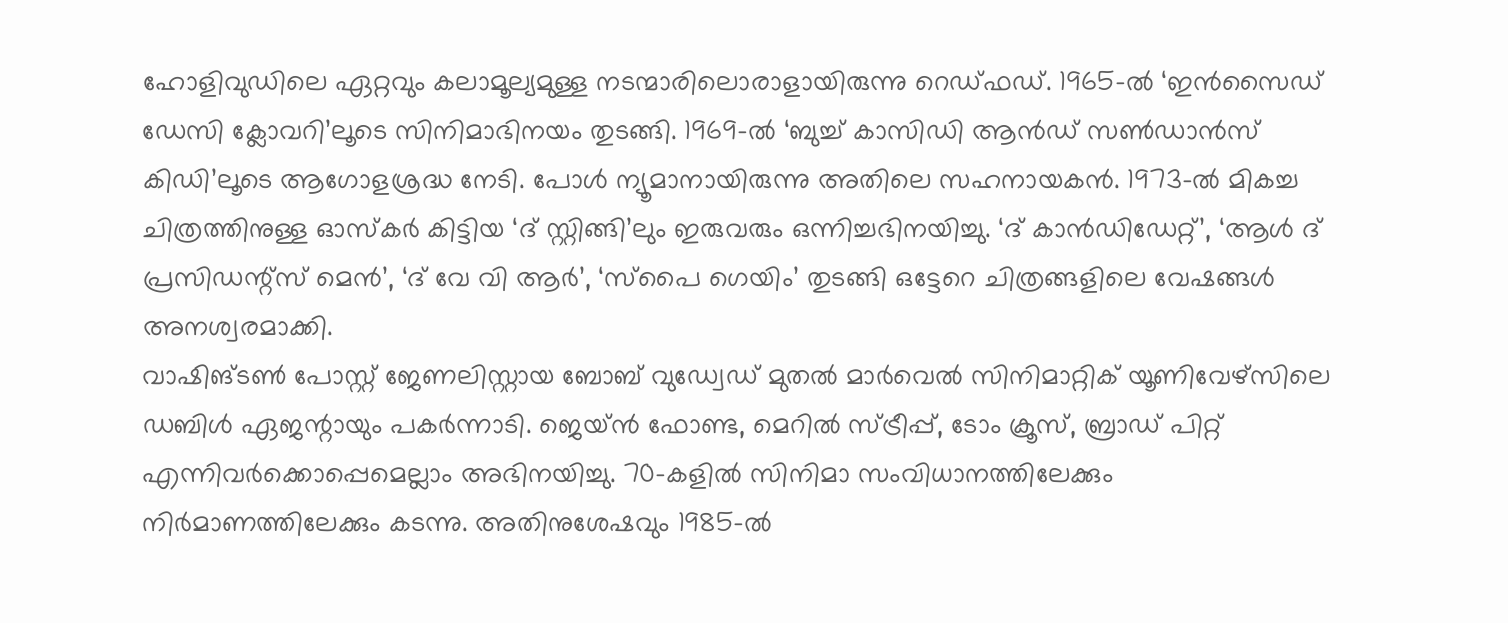ഹോളിവുഡിലെ ഏറ്റവും കലാമൂല്യമുള്ള നടന്മാരിലൊരാളായിരുന്നു റെഡ്ഫഡ്. 1965-ൽ ‘ഇൻസൈഡ് ഡേസി ക്ലോവറി’ലൂടെ സിനിമാഭിനയം തുടങ്ങി. 1969-ൽ ‘ബുച്ച് കാസിഡി ആൻഡ് സൺഡാൻസ് കിഡി’ലൂടെ ആഗോളശ്രദ്ധ നേടി. പോൾ ന്യൂമാനായിരുന്നു അതിലെ സഹനായകൻ. 1973-ൽ മികച്ച ചിത്രത്തിനുള്ള ഓസ്കർ കിട്ടിയ ‘ദ് സ്റ്റിങ്ങി’ലും ഇരുവരും ഒന്നിച്ചഭിനയിച്ചു. ‘ദ് കാൻഡിഡേറ്റ്’, ‘ആൾ ദ് പ്രസിഡന്റ്സ് മെൻ’, ‘ദ് വേ വി ആർ’, ‘സ്പൈ ഗെയിം’ തുടങ്ങി ഒട്ടേറെ ചിത്രങ്ങളിലെ വേഷങ്ങൾ അനശ്വരമാക്കി.
വാഷിങ്ടൺ പോസ്റ്റ് ജേണലിസ്റ്റായ ബോബ് വുഡ്വേഡ് മുതൽ മാർവെൽ സിനിമാറ്റിക് യൂണിവേഴ്സിലെ ഡബിൾ ഏജന്റായും പകർന്നാടി. ജെയ്ൻ ഫോണ്ട, മെറിൽ സ്ട്രീപ്പ്, ടോം ക്രൂസ്, ബ്രാഡ് പിറ്റ് എന്നിവർക്കൊപ്പെമെല്ലാം അഭിനയിച്ചു. 70-കളിൽ സിനിമാ സംവിധാനത്തിലേക്കും നിർമാണത്തിലേക്കും കടന്നു. അതിനുശേഷവും 1985-ൽ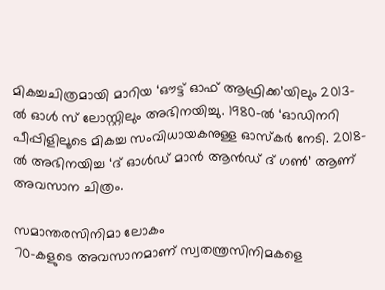മികച്ചചിത്രമായി മാറിയ ‘ഔട്ട് ഓഫ് ആഫ്രിക്ക’യിലും 2013-ൽ ഓൾ സ് ലോസ്റ്റിലും അഭിനയിച്ചു. 1980-ൽ ‘ഓഡിനറി പീപ്പിളിലൂടെ മികച്ച സംവിധായകനുള്ള ഓസ്കർ നേടി. 2018-ൽ അഭിനയിച്ച ‘ദ് ഓൾഡ് മാൻ ആൻഡ് ദ് ഗൺ’ ആണ് അവസാന ചിത്രം.

സമാന്തരസിനിമാ ലോകം
70-കളുടെ അവസാനമാണ് സ്വതന്ത്രസിനിമകളെ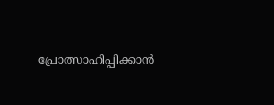പ്രോത്സാഹിപ്പിക്കാൻ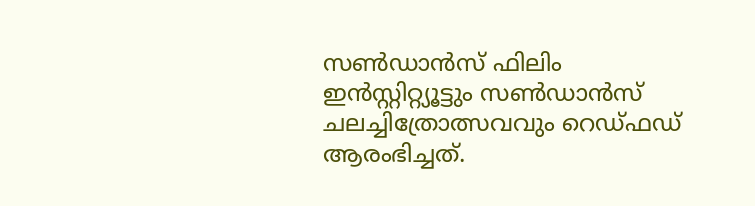സൺഡാൻസ് ഫിലിം ഇൻസ്റ്റിറ്റ്യൂട്ടും സൺഡാൻസ് ചലച്ചിത്രോത്സവവും റെഡ്ഫഡ് ആരംഭിച്ചത്.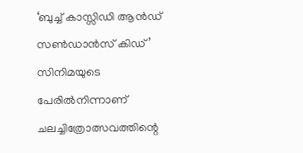‘ബുച്ച് കാസ്സിഡി ആൻഡ് സൺഡാൻസ് കിഡ്’ സിനിമയുടെ പേരിൽനിന്നാണ് ചലച്ചിത്രോത്സവത്തിന്റെ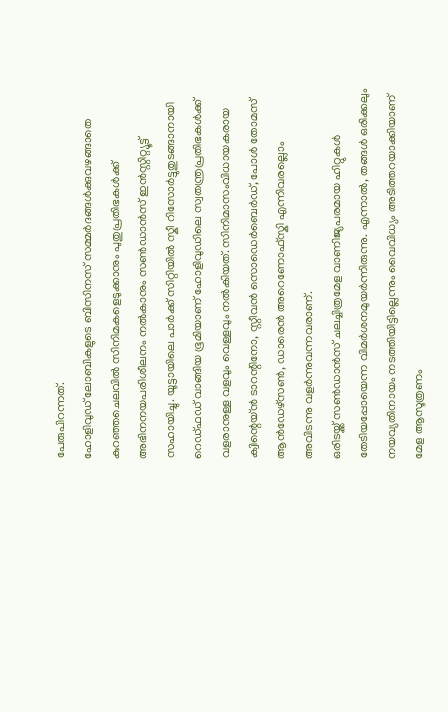പേരുപിറന്നത്.
ഹോളിവുഡ് ലോബികളുടെ ബിസിനസ് സമ്മർദങ്ങൾക്കുവഴങ്ങാതെ കുറഞ്ഞചെലവിൽ സിനിമകളെടുക്കാനും പുതുപ്രതിഭകൾക്ക് അഭിനനയപരിശീലനം നൽകാനും സൺഡാൻസ് ഇൻസ്റ്റിറ്റ്യൂട്ട് സഹായിച്ചു. യൂട്ടായിലെ പാർക്ക് സിറ്റിയിൽ സ്കീ റിസോർട്ടുതുടങ്ങാനായി റെഡ്ഫഡ് വാങ്ങിയ ഭൂമിയാണ് ഹോളിവുഡിലെ സ്വതന്ത്രപ്രതിഭകൾക്ക് വളരാനുള്ള വളവും വെള്ളവും നൽകിയത്. സിനിമാസംവിധായകരായ ക്വിന്റെയ്ൻ ടാറന്റിനോ, സ്റ്റീവൻ സൊഡെർബെർഡ്, പോൾ തോമസ് ആൻഡേഴ്സൺ, ഡാരെൻ അറെണോഫ്സ്കി എന്നിവരല്ലൊം അവിടന്നു വളർന്നുവന്നവരാണ്.
ഒരിടയ്ക്ക് സൺഡാൻസ് ചലച്ചിത്രമേള വാണിജ്യപരമായ ഹിറ്റുകൾ തേടിയപ്പോയെന്ന വിമർശനമുയർന്നിരുന്നു. എന്നാൽ, തങ്ങൾ ഒരിക്കലും നയവ്യതിനായം നടത്തിയിട്ടില്ലെന്നും വൈവിധ്യം അടിത്തറയാക്കിയാണ് മേള ആസൂത്രണം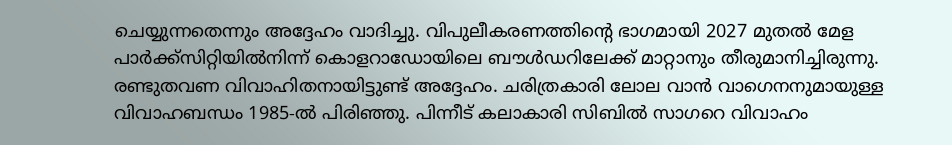ചെയ്യുന്നതെന്നും അദ്ദേഹം വാദിച്ചു. വിപുലീകരണത്തിന്റെ ഭാഗമായി 2027 മുതൽ മേള പാർക്ക്സിറ്റിയിൽനിന്ന് കൊളറാഡോയിലെ ബൗൾഡറിലേക്ക് മാറ്റാനും തീരുമാനിച്ചിരുന്നു.
രണ്ടുതവണ വിവാഹിതനായിട്ടുണ്ട് അദ്ദേഹം. ചരിത്രകാരി ലോല വാൻ വാഗെനനുമായുള്ള വിവാഹബന്ധം 1985-ൽ പിരിഞ്ഞു. പിന്നീട് കലാകാരി സിബിൽ സാഗറെ വിവാഹം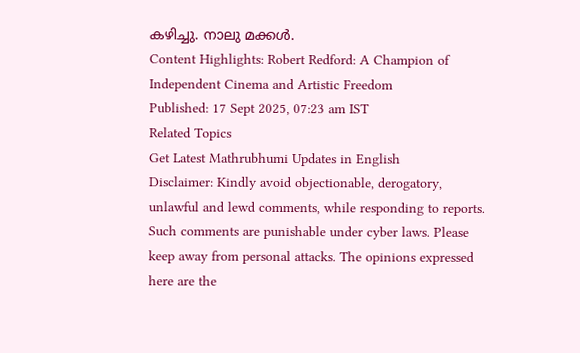കഴിച്ചു. നാലു മക്കൾ.
Content Highlights: Robert Redford: A Champion of Independent Cinema and Artistic Freedom
Published: 17 Sept 2025, 07:23 am IST
Related Topics
Get Latest Mathrubhumi Updates in English
Disclaimer: Kindly avoid objectionable, derogatory, unlawful and lewd comments, while responding to reports. Such comments are punishable under cyber laws. Please keep away from personal attacks. The opinions expressed here are the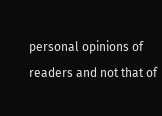personal opinions of readers and not that of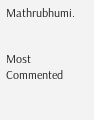Mathrubhumi.


Most Commented